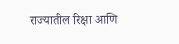राज्यातील रिक्षा आणि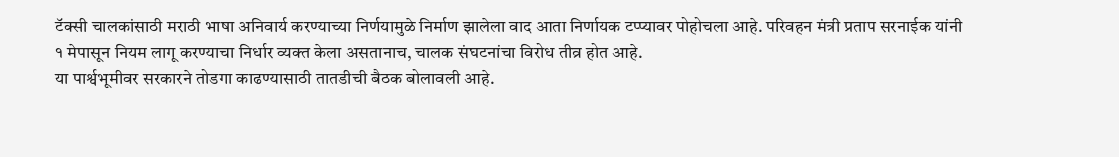टॅक्सी चालकांसाठी मराठी भाषा अनिवार्य करण्याच्या निर्णयामुळे निर्माण झालेला वाद आता निर्णायक टप्प्यावर पोहोचला आहे. परिवहन मंत्री प्रताप सरनाईक यांनी १ मेपासून नियम लागू करण्याचा निर्धार व्यक्त केला असतानाच, चालक संघटनांचा विरोध तीव्र होत आहे.
या पार्श्वभूमीवर सरकारने तोडगा काढण्यासाठी तातडीची बैठक बोलावली आहे.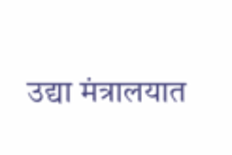उद्या मंत्रालयात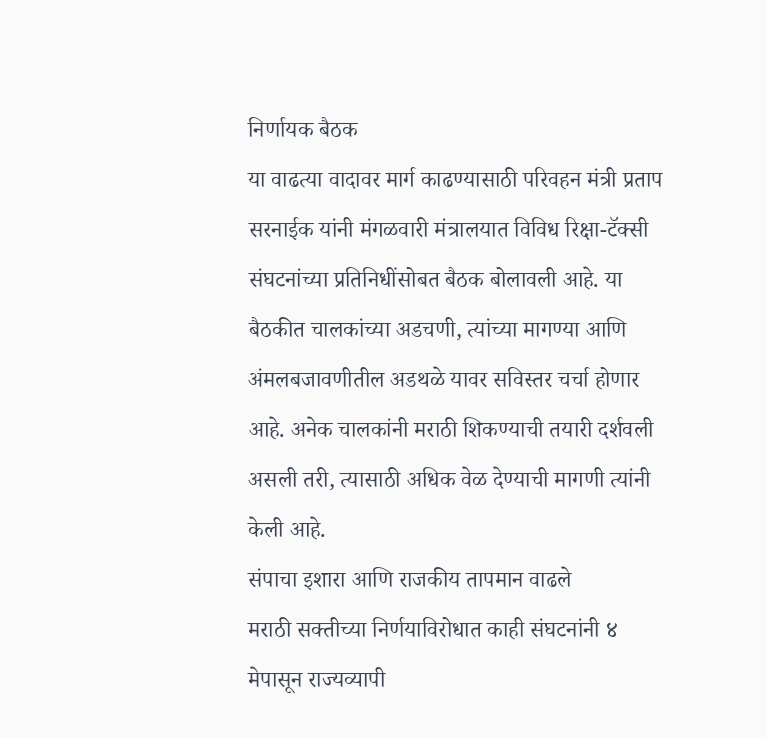निर्णायक बैठक
या वाढत्या वादावर मार्ग काढण्यासाठी परिवहन मंत्री प्रताप सरनाईक यांनी मंगळवारी मंत्रालयात विविध रिक्षा-टॅक्सी संघटनांच्या प्रतिनिधींसोबत बैठक बोलावली आहे. या बैठकीत चालकांच्या अडचणी, त्यांच्या मागण्या आणि अंमलबजावणीतील अडथळे यावर सविस्तर चर्चा होणार आहे. अनेक चालकांनी मराठी शिकण्याची तयारी दर्शवली असली तरी, त्यासाठी अधिक वेळ देण्याची मागणी त्यांनी केली आहे.
संपाचा इशारा आणि राजकीय तापमान वाढले
मराठी सक्तीच्या निर्णयाविरोधात काही संघटनांनी ४ मेपासून राज्यव्यापी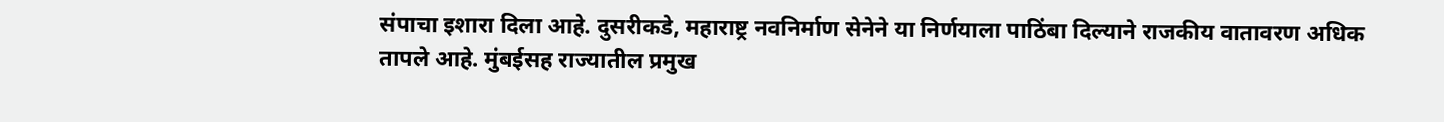संपाचा इशारा दिला आहे. दुसरीकडे, महाराष्ट्र नवनिर्माण सेनेने या निर्णयाला पाठिंबा दिल्याने राजकीय वातावरण अधिक तापले आहे. मुंबईसह राज्यातील प्रमुख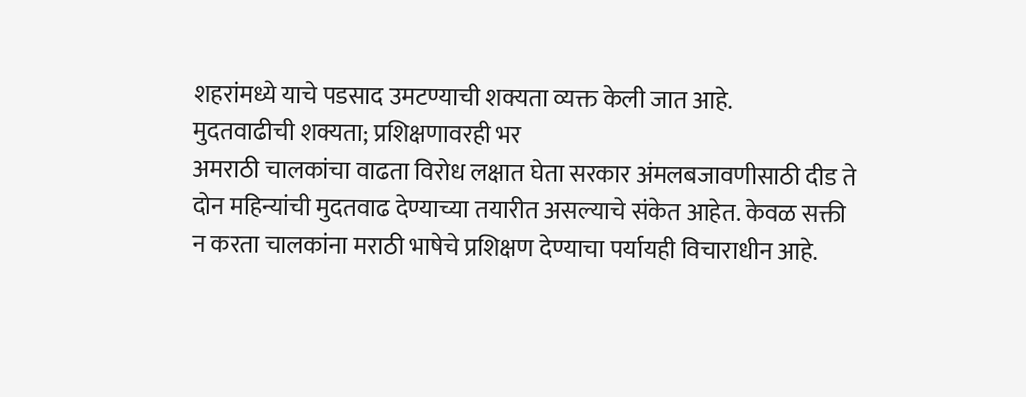शहरांमध्ये याचे पडसाद उमटण्याची शक्यता व्यक्त केली जात आहे.
मुदतवाढीची शक्यता; प्रशिक्षणावरही भर
अमराठी चालकांचा वाढता विरोध लक्षात घेता सरकार अंमलबजावणीसाठी दीड ते दोन महिन्यांची मुदतवाढ देण्याच्या तयारीत असल्याचे संकेत आहेत. केवळ सक्ती न करता चालकांना मराठी भाषेचे प्रशिक्षण देण्याचा पर्यायही विचाराधीन आहे.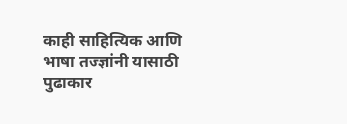काही साहित्यिक आणि भाषा तज्ज्ञांनी यासाठी पुढाकार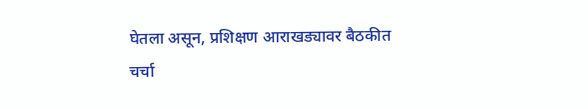घेतला असून, प्रशिक्षण आराखड्यावर बैठकीत चर्चा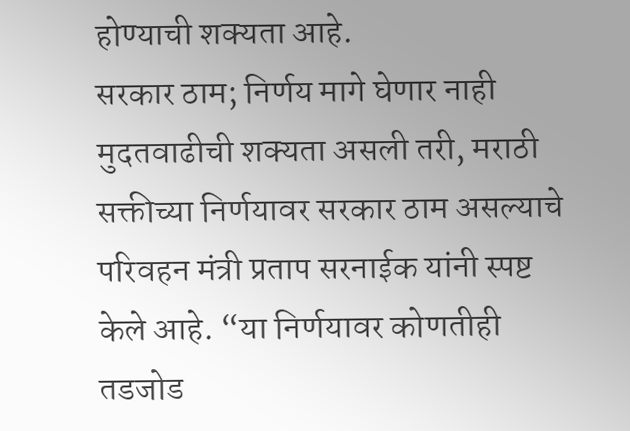होण्याची शक्यता आहे.
सरकार ठाम; निर्णय मागे घेणार नाही
मुदतवाढीची शक्यता असली तरी, मराठी सक्तीच्या निर्णयावर सरकार ठाम असल्याचे परिवहन मंत्री प्रताप सरनाईक यांनी स्पष्ट केले आहे. “या निर्णयावर कोणतीही तडजोड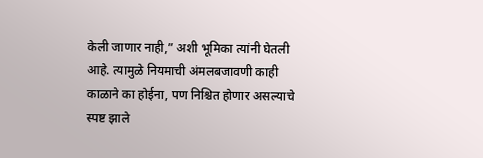केली जाणार नाही,” अशी भूमिका त्यांनी घेतली आहे. त्यामुळे नियमाची अंमलबजावणी काही काळाने का होईना, पण निश्चित होणार असल्याचे स्पष्ट झाले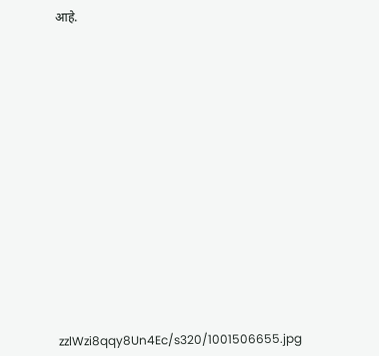आहे.

















zzlWzi8qqy8Un4Ec/s320/1001506655.jpg